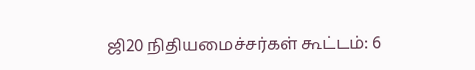ஜி20 நிதியமைச்சர்கள் கூட்டம்: 6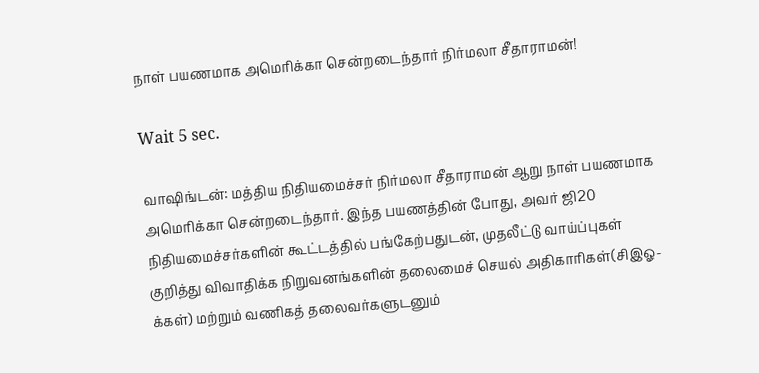நாள் பயணமாக அமெரிக்கா சென்றடைந்தார் நிர்மலா சீதாராமன்!

Wait 5 sec.

வாஷிங்டன்: மத்திய நிதியமைச்சர் நிர்மலா சீதாராமன் ஆறு நாள் பயணமாக அமெரிக்கா சென்றடைந்தார். இந்த பயணத்தின் போது, அவர் ஜி20 நிதியமைச்சர்களின் கூட்டத்தில் பங்கேற்பதுடன், முதலீட்டு வாய்ப்புகள் குறித்து விவாதிக்க நிறுவனங்களின் தலைமைச் செயல் அதிகாரிகள்(சிஇஓ-க்கள்) மற்றும் வணிகத் தலைவர்களுடனும்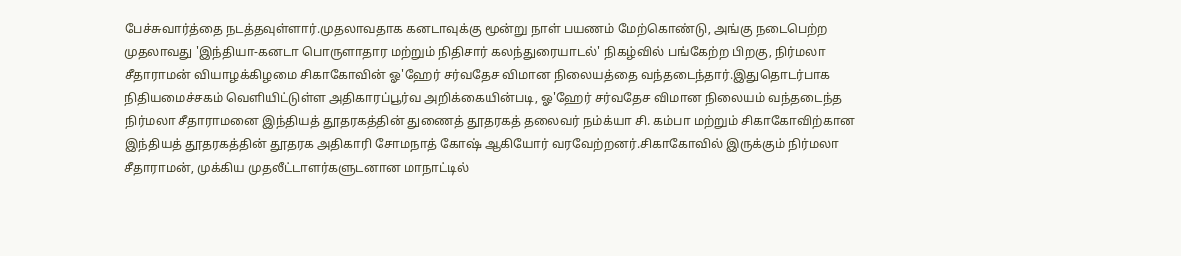பேச்சுவார்த்தை நடத்தவுள்ளார்.முதலாவதாக கனடாவுக்கு மூன்று நாள் பயணம் மேற்கொண்டு, அங்கு நடைபெற்ற முதலாவது 'இந்தியா-கனடா பொருளாதார மற்றும் நிதிசார் கலந்துரையாடல்' நிகழ்வில் பங்கேற்ற பிறகு, நிர்மலா சீதாராமன் வியாழக்கிழமை சிகாகோவின் ஓ'ஹேர் சர்வதேச விமான நிலையத்தை வந்தடைந்தார்.இதுதொடர்பாக நிதியமைச்சகம் வெளியிட்டுள்ள அதிகாரப்பூர்வ அறிக்கையின்படி, ஓ'ஹேர் சர்வதேச விமான நிலையம் வந்தடைந்த நிர்மலா சீதாராமனை இந்தியத் தூதரகத்தின் துணைத் தூதரகத் தலைவர் நம்க்யா சி. கம்பா மற்றும் சிகாகோவிற்கான இந்தியத் தூதரகத்தின் தூதரக அதிகாரி சோமநாத் கோஷ் ஆகியோர் வரவேற்றனர்.சிகாகோவில் இருக்கும் நிர்மலா சீதாராமன், முக்கிய முதலீட்டாளர்களுடனான மாநாட்டில்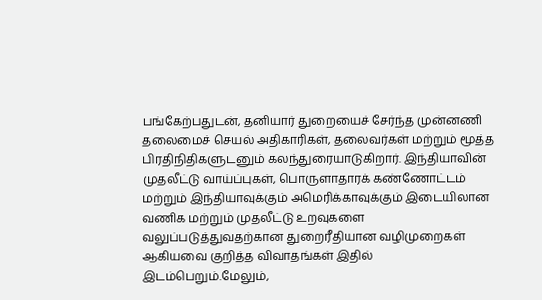பங்கேற்பதுடன், தனியார் துறையைச் சேர்ந்த முன்னணி தலைமைச் செயல் அதிகாரிகள், தலைவர்கள் மற்றும் மூத்த பிரதிநிதிகளுடனும் கலந்துரையாடுகிறார். இந்தியாவின் முதலீட்டு வாய்ப்புகள், பொருளாதாரக் கண்ணோட்டம் மற்றும் இந்தியாவுக்கும் அமெரிக்காவுக்கும் இடையிலான வணிக மற்றும் முதலீட்டு உறவுகளை வலுப்படுத்துவதற்கான துறைரீதியான வழிமுறைகள் ஆகியவை குறித்த விவாதங்கள் இதில் இடம்பெறும்.மேலும்,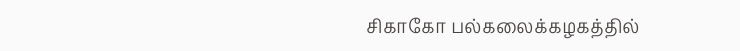சிகாகோ பல்கலைக்கழகத்தில்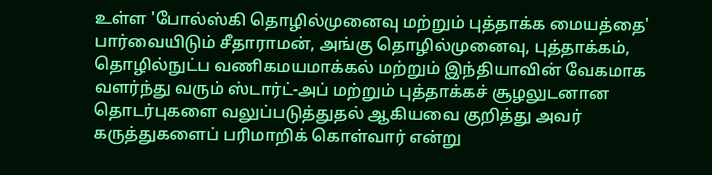உள்ள 'போல்ஸ்கி தொழில்முனைவு மற்றும் புத்தாக்க மையத்தை' பார்வையிடும் சீதாராமன், அங்கு தொழில்முனைவு, புத்தாக்கம், தொழில்நுட்ப வணிகமயமாக்கல் மற்றும் இந்தியாவின் வேகமாக வளர்ந்து வரும் ஸ்டார்ட்-அப் மற்றும் புத்தாக்கச் சூழலுடனான தொடர்புகளை வலுப்படுத்துதல் ஆகியவை குறித்து அவர் கருத்துகளைப் பரிமாறிக் கொள்வார் என்று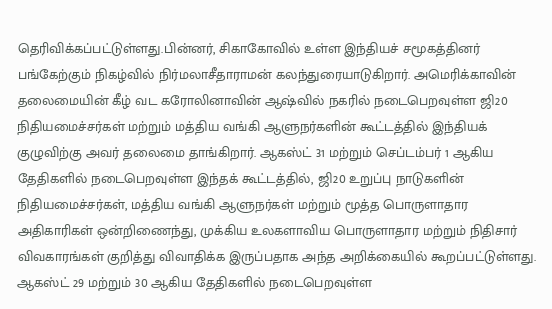தெரிவிக்கப்பட்டுள்ளது.பின்னர், சிகாகோவில் உள்ள இந்தியச் சமூகத்தினர் பங்கேற்கும் நிகழ்வில் நிர்மலாசீதாராமன் கலந்துரையாடுகிறார். அமெரிக்காவின் தலைமையின் கீழ் வட கரோலினாவின் ஆஷ்வில் நகரில் நடைபெறவுள்ள ஜி20 நிதியமைச்சர்கள் மற்றும் மத்திய வங்கி ஆளுநர்களின் கூட்டத்தில் இந்தியக் குழுவிற்கு அவர் தலைமை தாங்கிறார். ஆகஸ்ட் 31 மற்றும் செப்டம்பர் 1 ஆகிய தேதிகளில் நடைபெறவுள்ள இந்தக் கூட்டத்தில், ஜி20 உறுப்பு நாடுகளின் நிதியமைச்சர்கள், மத்திய வங்கி ஆளுநர்கள் மற்றும் மூத்த பொருளாதார அதிகாரிகள் ஒன்றிணைந்து, முக்கிய உலகளாவிய பொருளாதார மற்றும் நிதிசார் விவகாரங்கள் குறித்து விவாதிக்க இருப்பதாக அந்த அறிக்கையில் கூறப்பட்டுள்ளது. ஆகஸ்ட் 29 மற்றும் 30 ஆகிய தேதிகளில் நடைபெறவுள்ள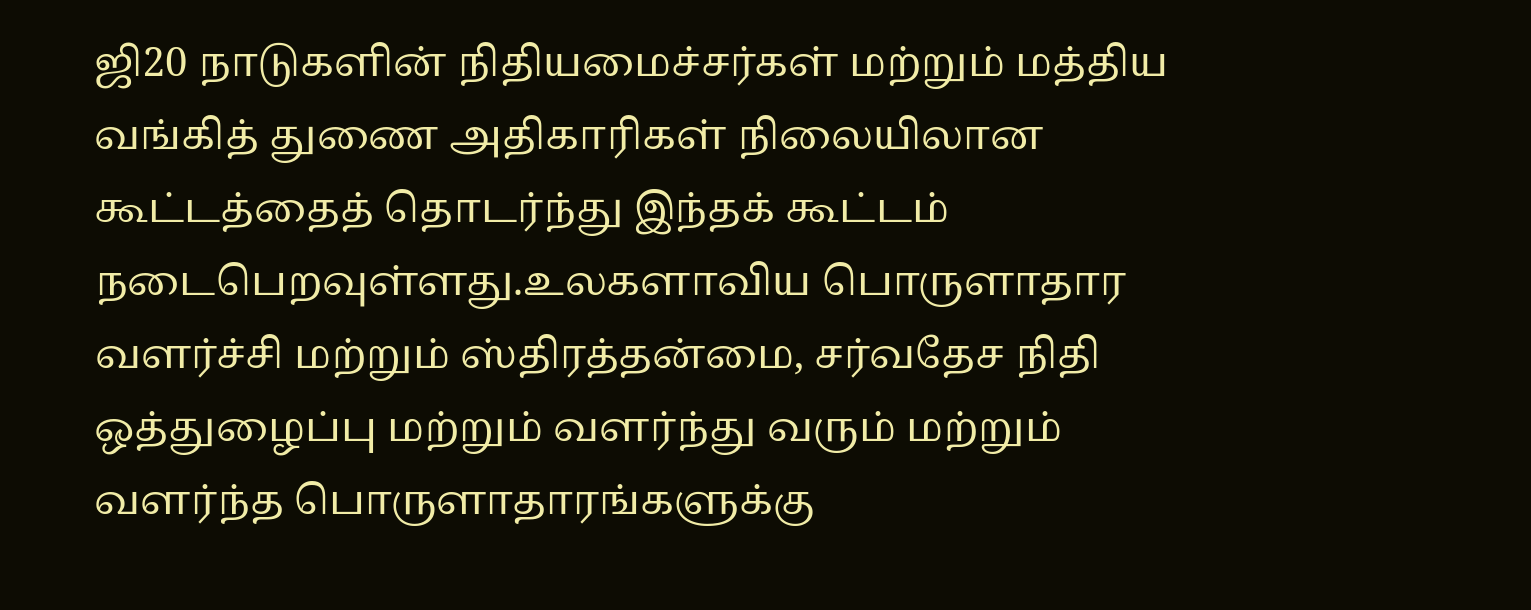ஜி20 நாடுகளின் நிதியமைச்சர்கள் மற்றும் மத்திய வங்கித் துணை அதிகாரிகள் நிலையிலான கூட்டத்தைத் தொடர்ந்து இந்தக் கூட்டம் நடைபெறவுள்ளது.உலகளாவிய பொருளாதார வளர்ச்சி மற்றும் ஸ்திரத்தன்மை, சர்வதேச நிதி ஒத்துழைப்பு மற்றும் வளர்ந்து வரும் மற்றும் வளர்ந்த பொருளாதாரங்களுக்கு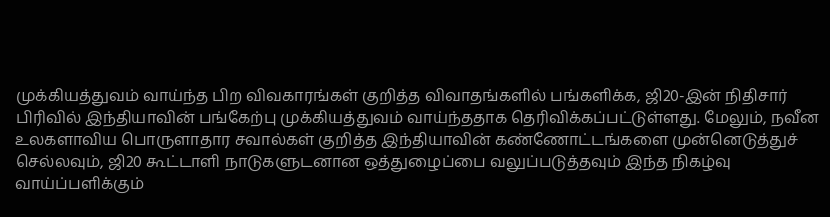முக்கியத்துவம் வாய்ந்த பிற விவகாரங்கள் குறித்த விவாதங்களில் பங்களிக்க, ஜி20-இன் நிதிசார் பிரிவில் இந்தியாவின் பங்கேற்பு முக்கியத்துவம் வாய்ந்ததாக தெரிவிக்கப்பட்டுள்ளது. மேலும், நவீன உலகளாவிய பொருளாதார சவால்கள் குறித்த இந்தியாவின் கண்ணோட்டங்களை முன்னெடுத்துச் செல்லவும், ஜி20 கூட்டாளி நாடுகளுடனான ஒத்துழைப்பை வலுப்படுத்தவும் இந்த நிகழ்வு வாய்ப்பளிக்கும்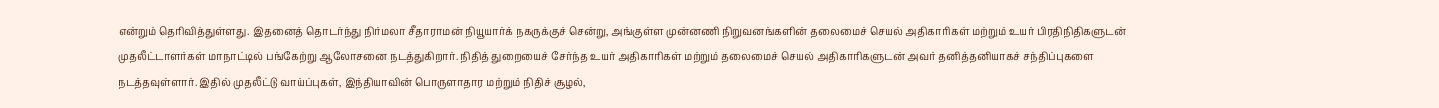என்றும் தெரிவித்துள்ளது. இதனைத் தொடர்ந்து நிர்மலா சீதாராமன் நியூயார்க் நகருக்குச் சென்று, அங்குள்ள முன்னணி நிறுவனங்களின் தலைமைச் செயல் அதிகாரிகள் மற்றும் உயர் பிரதிநிதிகளுடன் முதலீட்டாளர்கள் மாநாட்டில் பங்கேற்று ஆலோசனை நடத்துகிறார். நிதித் துறையைச் சேர்ந்த உயர் அதிகாரிகள் மற்றும் தலைமைச் செயல் அதிகாரிகளுடன் அவர் தனித்தனியாகச் சந்திப்புகளை நடத்தவுள்ளார். இதில் முதலீட்டு வாய்ப்புகள், இந்தியாவின் பொருளாதார மற்றும் நிதிச் சூழல்,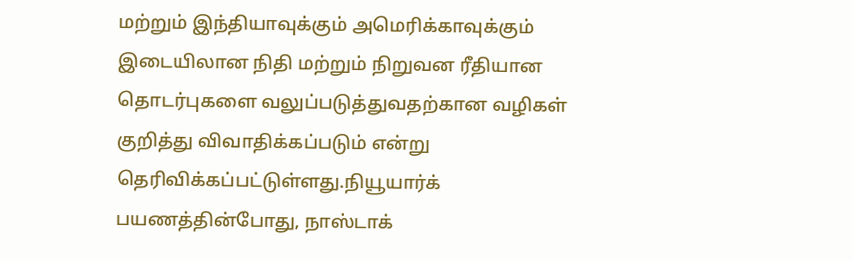மற்றும் இந்தியாவுக்கும் அமெரிக்காவுக்கும் இடையிலான நிதி மற்றும் நிறுவன ரீதியான தொடர்புகளை வலுப்படுத்துவதற்கான வழிகள் குறித்து விவாதிக்கப்படும் என்று தெரிவிக்கப்பட்டுள்ளது.நியூயார்க் பயணத்தின்போது, நாஸ்டாக்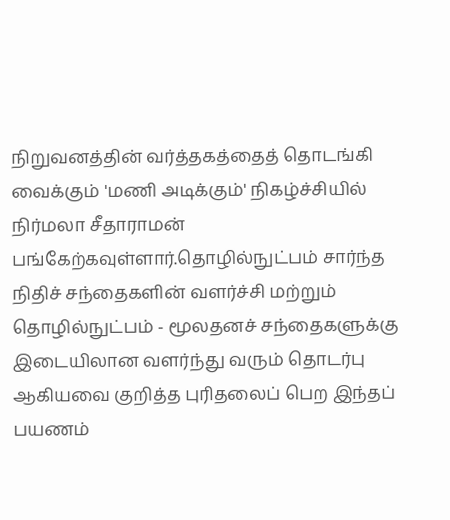நிறுவனத்தின் வர்த்தகத்தைத் தொடங்கி வைக்கும் 'மணி அடிக்கும்' நிகழ்ச்சியில் நிர்மலா சீதாராமன் பங்கேற்கவுள்ளார்.தொழில்நுட்பம் சார்ந்த நிதிச் சந்தைகளின் வளர்ச்சி மற்றும் தொழில்நுட்பம் - மூலதனச் சந்தைகளுக்கு இடையிலான வளர்ந்து வரும் தொடர்பு ஆகியவை குறித்த புரிதலைப் பெற இந்தப் பயணம்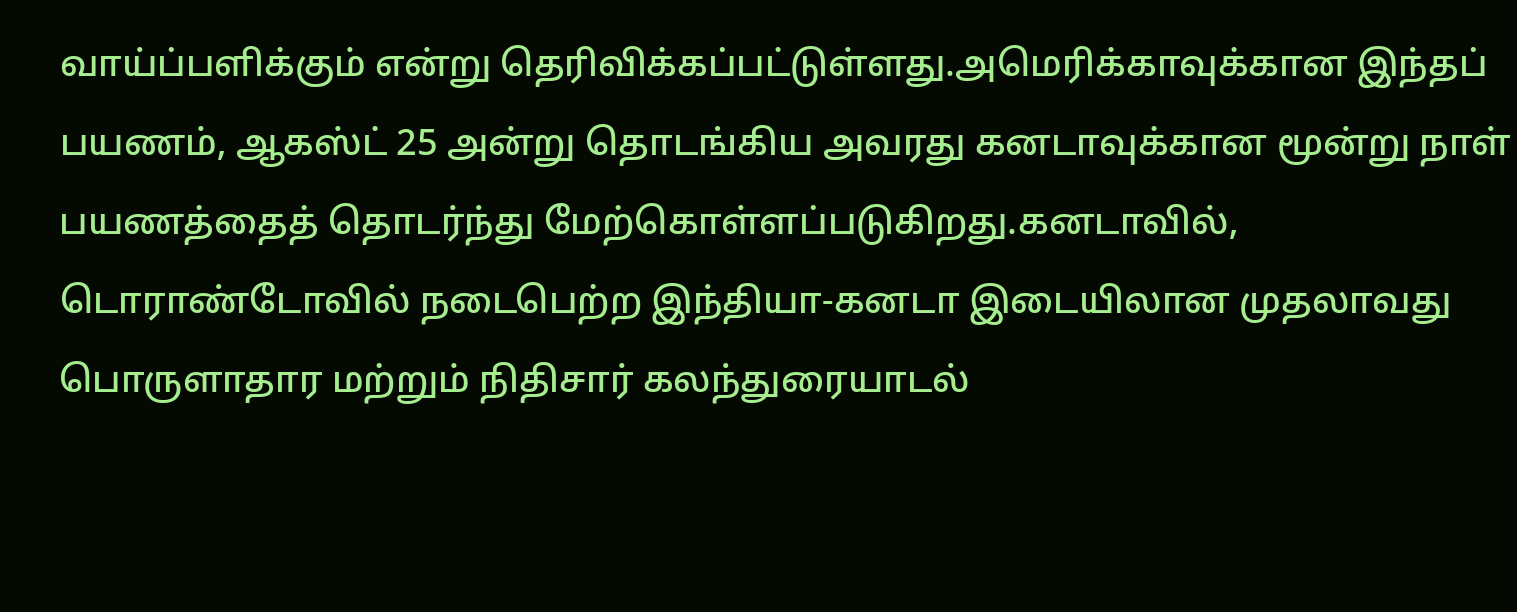வாய்ப்பளிக்கும் என்று தெரிவிக்கப்பட்டுள்ளது.அமெரிக்காவுக்கான இந்தப் பயணம், ஆகஸ்ட் 25 அன்று தொடங்கிய அவரது கனடாவுக்கான மூன்று நாள் பயணத்தைத் தொடர்ந்து மேற்கொள்ளப்படுகிறது.கனடாவில், டொராண்டோவில் நடைபெற்ற இந்தியா-கனடா இடையிலான முதலாவது பொருளாதார மற்றும் நிதிசார் கலந்துரையாடல்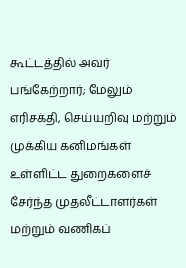கூட்டத்தில் அவர் பங்கேற்றார்; மேலும் எரிசக்தி, செய்யறிவு மற்றும் முக்கிய கனிமங்கள் உள்ளிட்ட துறைகளைச் சேர்ந்த முதலீட்டாளர்கள் மற்றும் வணிகப்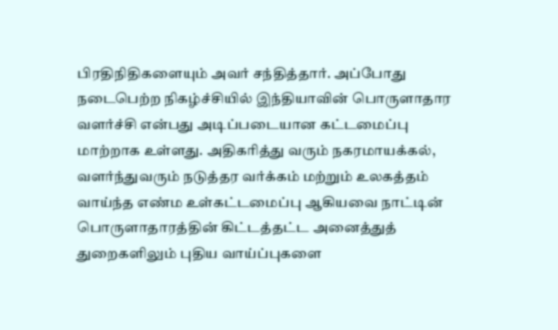பிரதிநிதிகளையும் அவர் சந்தித்தார். அப்போது நடைபெற்ற நிகழ்ச்சியில் இந்தியாவின் பொருளாதார வளர்ச்சி என்பது அடிப்படையான கட்டமைப்பு மாற்றாக உள்ளது. அதிகரித்து வரும் நகரமாயக்கல், வளர்ந்துவரும் நடுத்தர வர்க்கம் மற்றும் உலகத்தம் வாய்ந்த எண்ம உள்கட்டமைப்பு ஆகியவை நாட்டின் பொருளாதாரத்தின் கிட்டத்தட்ட அனைத்துத் துறைகளிலும் புதிய வாய்ப்புகளை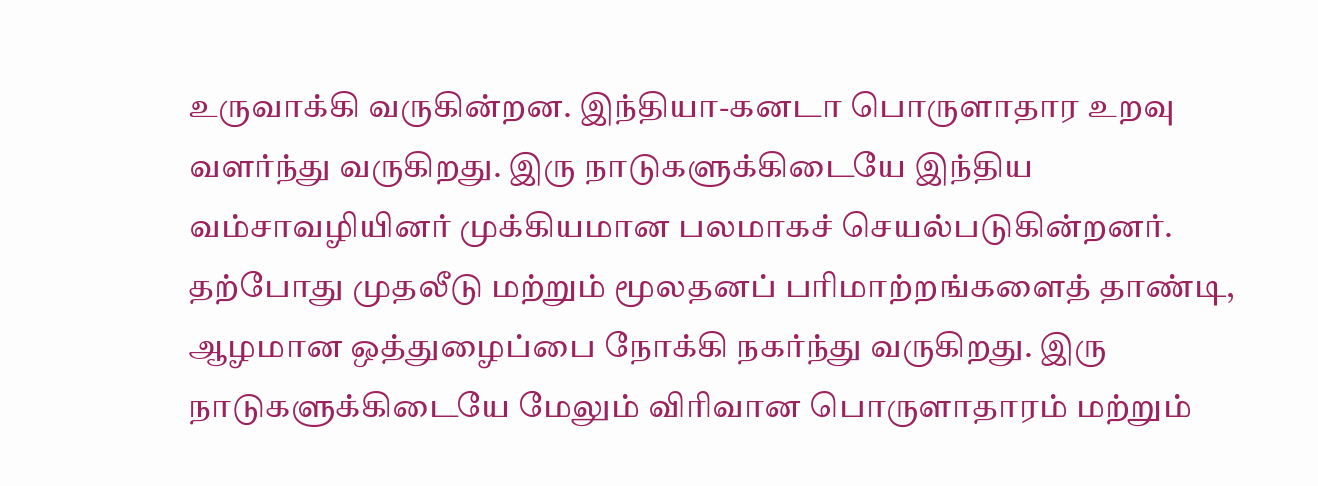உருவாக்கி வருகின்றன. இந்தியா-கனடா பொருளாதார உறவு வளர்ந்து வருகிறது. இரு நாடுகளுக்கிடையே இந்திய வம்சாவழியினர் முக்கியமான பலமாகச் செயல்படுகின்றனர். தற்போது முதலீடு மற்றும் மூலதனப் பரிமாற்றங்களைத் தாண்டி, ஆழமான ஒத்துழைப்பை நோக்கி நகர்ந்து வருகிறது. இரு நாடுகளுக்கிடையே மேலும் விரிவான பொருளாதாரம் மற்றும்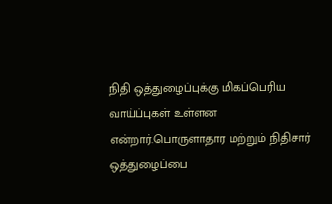நிதி ஒத்துழைப்புக்கு மிகப்பெரிய வாய்ப்புகள் உள்ளன என்றார்.பொருளாதார மற்றும் நிதிசார் ஒத்துழைப்பை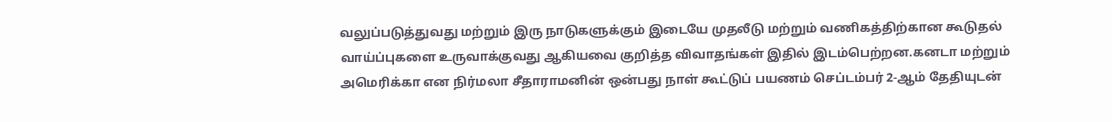வலுப்படுத்துவது மற்றும் இரு நாடுகளுக்கும் இடையே முதலீடு மற்றும் வணிகத்திற்கான கூடுதல் வாய்ப்புகளை உருவாக்குவது ஆகியவை குறித்த விவாதங்கள் இதில் இடம்பெற்றன.கனடா மற்றும் அமெரிக்கா என நிர்மலா சீதாராமனின் ஒன்பது நாள் கூட்டுப் பயணம் செப்டம்பர் 2-ஆம் தேதியுடன்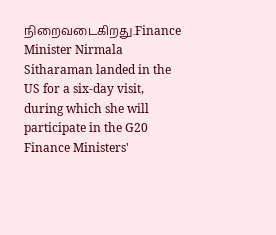நிறைவடைகிறது.Finance Minister Nirmala Sitharaman landed in the US for a six-day visit, during which she will participate in the G20 Finance Ministers'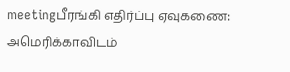meetingபீரங்கி எதிர்ப்பு ஏவுகணை: அமெரிக்காவிடம்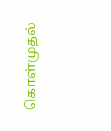கொள்முதல்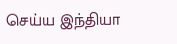செய்ய இந்தியா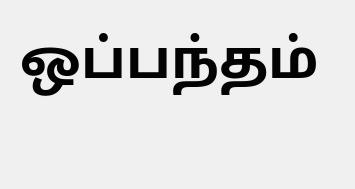ஒப்பந்தம்